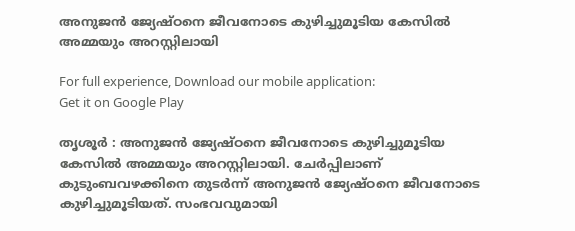അനുജന്‍ ജ്യേഷ്ഠനെ ജീവനോടെ കുഴിച്ചുമൂടിയ കേസില്‍ അമ്മയും അറസ്റ്റിലായി

For full experience, Download our mobile application:
Get it on Google Play

തൃശൂര്‍ : അനുജന്‍ ജ്യേഷ്ഠനെ ജീവനോടെ കുഴിച്ചുമൂടിയ കേസില്‍ അമ്മയും അറസ്റ്റിലായി. ചേര്‍പ്പിലാണ് കുടുംബവഴക്കിനെ തുടര്‍ന്ന് അനുജന്‍ ജ്യേഷ്ഠനെ ജീവനോടെ കുഴിച്ചുമൂടിയത്. സംഭവവുമായി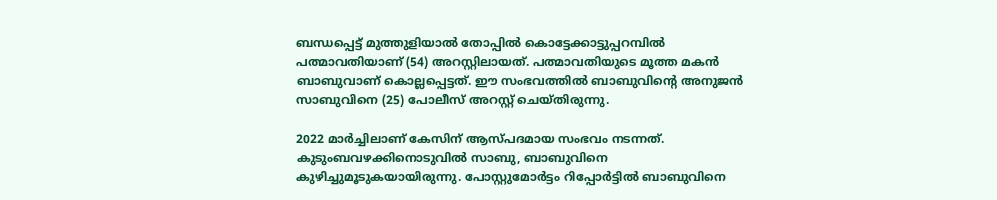ബന്ധപ്പെട്ട് മുത്തുളിയാല്‍ തോപ്പില്‍ കൊട്ടേക്കാട്ടുപ്പറമ്പില്‍ പത്മാവതിയാണ് (54) അറസ്റ്റിലായത്. പത്മാവതിയുടെ മൂത്ത മകന്‍ ബാബുവാണ് കൊല്ലപ്പെട്ടത്. ഈ സംഭവത്തില്‍ ബാബുവിന്റെ അനുജന്‍ സാബുവിനെ (25) പോലീസ് അറസ്റ്റ് ചെയ്തിരുന്നു.

2022 മാര്‍ച്ചിലാണ് കേസിന് ആസ്പദമായ സംഭവം നടന്നത്. കുടുംബവഴക്കിനൊടുവില്‍ സാബു, ബാബുവിനെ കുഴിച്ചുമൂടുകയായിരുന്നു. പോസ്റ്റുമോര്‍ട്ടം റിപ്പോര്‍ട്ടില്‍ ബാബുവിനെ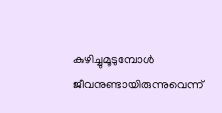കുഴിച്ചുമൂടുമ്പോള്‍ ജീവനുണ്ടായിരുന്നുവെന്ന്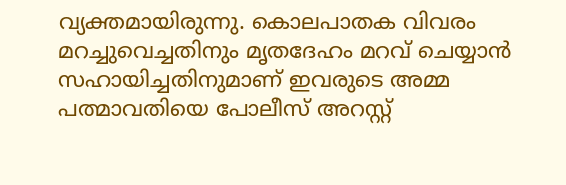വ്യക്തമായിരുന്നു. കൊലപാതക വിവരം മറച്ചുവെച്ചതിനും മൃതദേഹം മറവ് ചെയ്യാന്‍ സഹായിച്ചതിനുമാണ് ഇവരുടെ അമ്മ പത്മാവതിയെ പോലീസ് അറസ്റ്റ്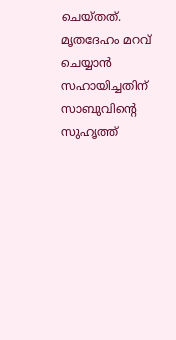ചെയ്തത്. മൃതദേഹം മറവ് ചെയ്യാന്‍ സഹായിച്ചതിന് സാബുവിന്റെ സുഹൃത്ത്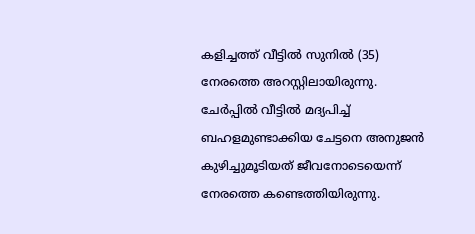കളിച്ചത്ത് വീട്ടില്‍ സുനില്‍ (35) നേരത്തെ അറസ്റ്റിലായിരുന്നു. ചേര്‍പ്പില്‍ വീട്ടില്‍ മദ്യപിച്ച്‌ ബഹളമുണ്ടാക്കിയ ചേട്ടനെ അനുജന്‍ കുഴിച്ചുമൂടിയത് ജീവനോടെയെന്ന് നേരത്തെ കണ്ടെത്തിയിരുന്നു.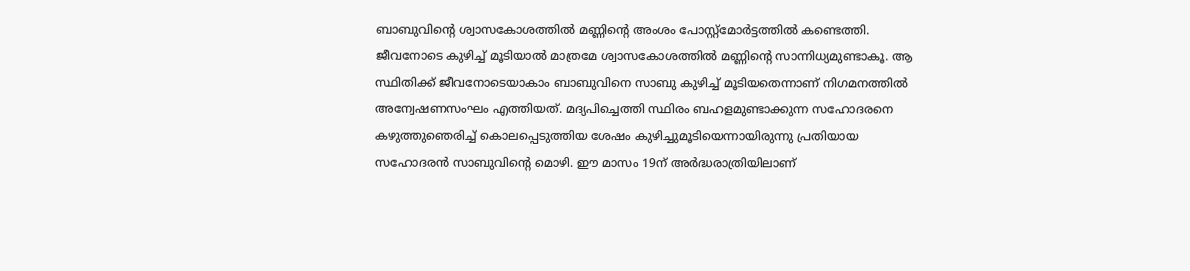ബാബുവിന്റെ ശ്വാസകോശത്തില്‍ മണ്ണിന്റെ അംശം പോസ്റ്റ്‌മോര്‍ട്ടത്തില്‍ കണ്ടെത്തി. ജീവനോടെ കുഴിച്ച്‌ മൂടിയാല്‍ മാത്രമേ ശ്വാസകോശത്തില്‍ മണ്ണിന്റെ സാന്നിധ്യമുണ്ടാകൂ. ആ സ്ഥിതിക്ക് ജീവനോടെയാകാം ബാബുവിനെ സാബു കുഴിച്ച്‌ മൂടിയതെന്നാണ് നിഗമനത്തില്‍ അന്വേഷണസംഘം എത്തിയത്. മദ്യപിച്ചെത്തി സ്ഥിരം ബഹളമുണ്ടാക്കുന്ന സഹോദരനെ കഴുത്തുഞെരിച്ച്‌ കൊലപ്പെടുത്തിയ ശേഷം കുഴിച്ചുമൂടിയെന്നായിരുന്നു പ്രതിയായ സഹോദരന്‍ സാബുവിന്റെ മൊഴി. ഈ മാസം 19ന് അര്‍ദ്ധരാത്രിയിലാണ്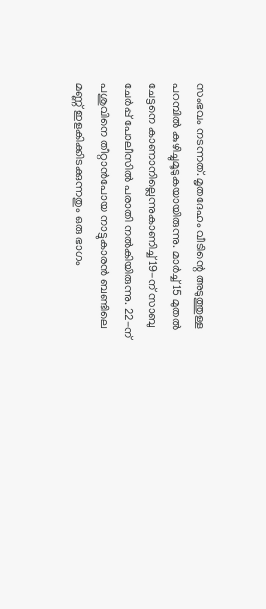സംഭവം നടന്നത്. മൃതദേഹം വീടിന്റെ അടുത്തുള്ള പറമ്പില്‍ കുഴിച്ചുമൂടുകയായിരുന്നു. മാര്‍ച്ച്‌ 15 മുതല്‍ ചേട്ടനെ കാണാനില്ലെന്നുകാണിച്ച്‌ 19-ന് സാബു ചേര്‍പ്പ് പോലീസില്‍ പരാതി നല്‍കിയിരുന്നു. 22-ന് പശുവിനെ തീറ്റാന്‍പോയ നാട്ടുകാരന്‍ ബണ്ടിലെ മണ്ണ് ഇളകിക്കിടക്കുന്നതും ഒരു ഭാഗം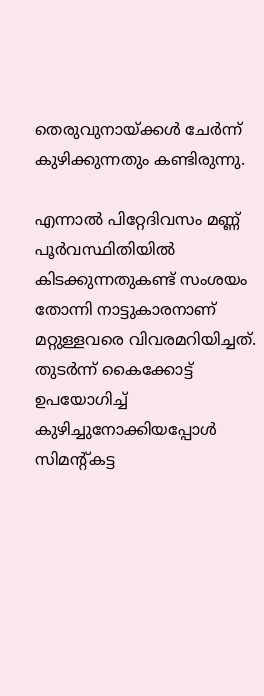തെരുവുനായ്ക്കള്‍ ചേര്‍ന്ന് കുഴിക്കുന്നതും കണ്ടിരുന്നു.

എന്നാല്‍ പിറ്റേദിവസം മണ്ണ് പൂര്‍വസ്ഥിതിയില്‍ കിടക്കുന്നതുകണ്ട് സംശയം തോന്നി നാട്ടുകാരനാണ് മറ്റുള്ളവരെ വിവരമറിയിച്ചത്. തുടര്‍ന്ന് കൈക്കോട്ട് ഉപയോഗിച്ച്‌ കുഴിച്ചുനോക്കിയപ്പോള്‍ സിമന്റ്കട്ട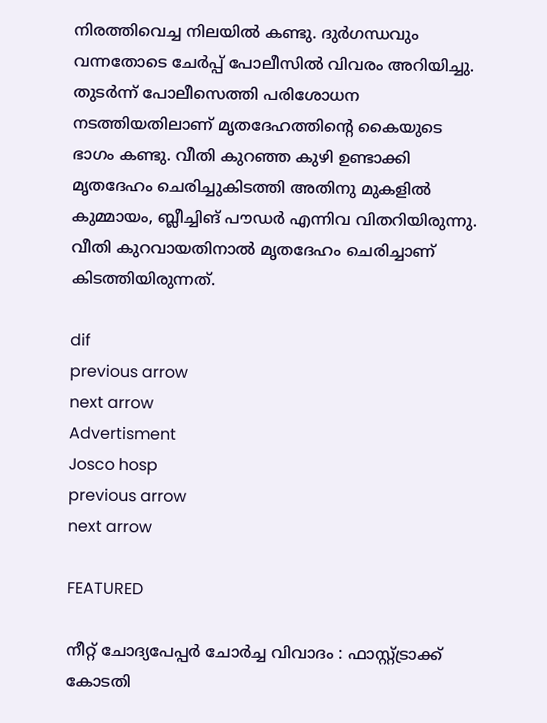നിരത്തിവെച്ച നിലയില്‍ കണ്ടു. ദുര്‍ഗന്ധവും വന്നതോടെ ചേര്‍പ്പ് പോലീസില്‍ വിവരം അറിയിച്ചു. തുടര്‍ന്ന് പോലീസെത്തി പരിശോധന നടത്തിയതിലാണ് മൃതദേഹത്തിന്റെ കൈയുടെ ഭാഗം കണ്ടു. വീതി കുറഞ്ഞ കുഴി ഉണ്ടാക്കി മൃതദേഹം ചെരിച്ചുകിടത്തി അതിനു മുകളില്‍ കുമ്മായം, ബ്ലീച്ചിങ് പൗഡര്‍ എന്നിവ വിതറിയിരുന്നു. വീതി കുറവായതിനാല്‍ മൃതദേഹം ചെരിച്ചാണ് കിടത്തിയിരുന്നത്.

dif
previous arrow
next arrow
Advertisment
Josco hosp
previous arrow
next arrow

FEATURED

നീറ്റ് ചോദ്യപേപ്പർ ചോർച്ച വിവാദം : ഫാസ്റ്റ്ട്രാക്ക് കോടതി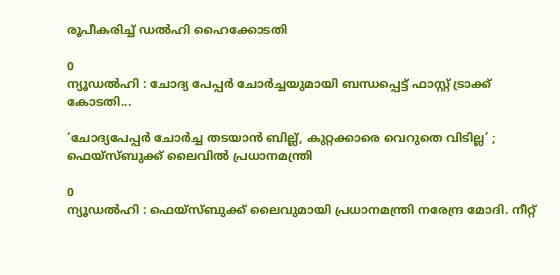രൂപീകരിച്ച് ഡൽഹി ഹൈക്കോടതി

0
ന്യൂഡൽഹി : ചോദ്യ പേപ്പർ ചോർച്ചയുമായി ബന്ധപ്പെട്ട് ഫാസ്റ്റ് ട്രാക്ക് കോടതി...

‘ചോദ്യപേപ്പർ ചോർച്ച തടയാൻ ബില്ല്, കുറ്റക്കാരെ വെറുതെ വിടില്ല’ ; ഫെയ്സ്ബുക്ക് ലൈവിൽ പ്രധാനമന്ത്രി

0
ന്യൂഡൽഹി : ഫെയ്സ്ബുക്ക് ലൈവുമായി പ്രധാനമന്ത്രി നരേന്ദ്ര മോദി. നീറ്റ്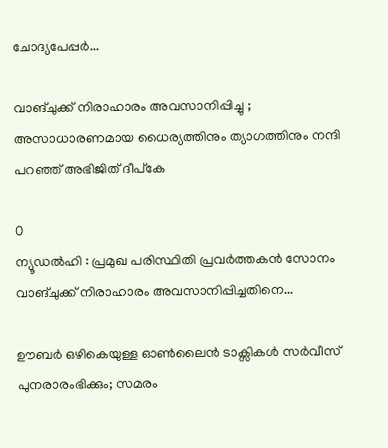ചോദ്യപേപ്പർ...

വാങ്ചുക്ക് നിരാഹാരം അവസാനിപ്പിച്ചു ; അസാധാരണമായ ധൈര്യത്തിനും ത്യാഗത്തിനും നന്ദി പറഞ്ഞ് അഭിജിത് ദീപ്കേ

0
ന്യൂഡൽഹി : പ്രമുഖ പരിസ്ഥിതി പ്രവർത്തകൻ സോനം വാങ്ചുക്ക് നിരാഹാരം അവസാനിപ്പിച്ചതിനെ...

ഊബര്‍ ഒഴികെയുള്ള ഓൺലൈൻ ടാക്സികൾ സർവീസ് പുനരാരംഭിക്കും; സമരം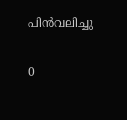പിൻവലിച്ചു

0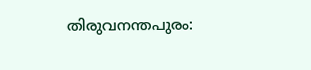തിരുവനന്തപുരം: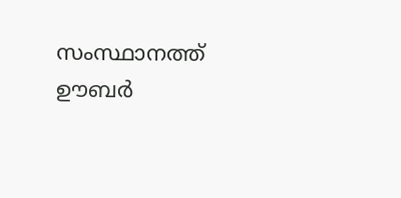സംസ്ഥാനത്ത് ഊബര്‍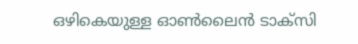ഒഴികെയുള്ള ഓണ്‍ലൈന്‍ ടാക്‌സി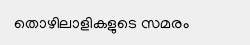തൊഴിലാളികളുടെ സമരം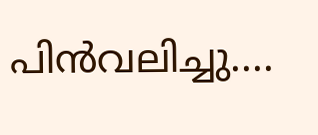പിന്‍വലിച്ചു....